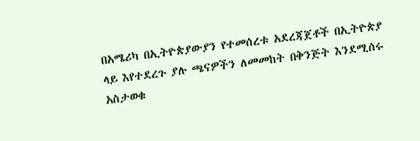በአሜሪካ በኢትዮጵያውያን የተመሰረቱ አደረጃጀቶች በኢትዮጵያ ላይ እየተደረጉ ያሉ ጫናዎችን ለመመከት በቅንጅት እንደሚሰሩ አስታወቁ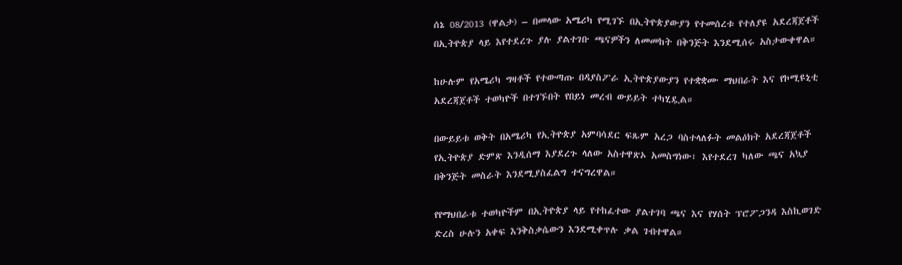ሰኔ 08/2013 (ዋልታ) – በመላው አሜሪካ የሚገኙ በኢትዮጵያውያን የተመሰረቱ የተለያዩ አደረጃጀቶች በኢትዮጵያ ላይ እየተደረጉ ያሉ ያልተገቡ ጫናዎችን ለመመከት በቅንጅት እንደሚሰሩ አስታውቀዋል።

ከሁሉም የአሜሪካ ግዛቶች የተውጣጡ በዳያስፖራ ኢትዮጵያውያን የተቋቋሙ ማህበራት እና የኮሚዩኒቲ አደረጃጀቶች ተወካዮች በተገኙበት የበይነ መረብ ውይይት ተካሂዷል።

በውይይቱ ወቅት በአሜሪካ የኢትዮጵያ አምባሳደር ፍጹም አረጋ ባስተላለፉት መልዕክት አደረጃጀቶች የኢትዮጵያ ድምጽ እንዲሰማ እያደረጉ ላለው አስተዋጽኦ አመስግነው፣ እየተደረገ ካለው ጫና አኳያ በቅንጅት መስራት እንደሚያስፈልግ ተናግረዋል።

የየማህበራቱ ተወካዮችም በኢትዮጵያ ላይ የተከፈተው ያልተገባ ጫና እና የሃሰት ፕሮፖጋንዳ እስኪወገድ ድረስ ሁሉን አቀፍ እንቅስቃሴውን እንደሚቀጥሉ ቃል ገብተዋል።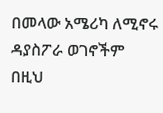በመላው አሜሪካ ለሚኖሩ ዳያስፖራ ወገኖችም በዚህ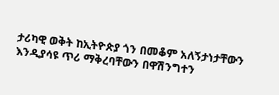ታሪካዊ ወቅት ከኢትዮጵያ ጎን በመቆም አለኝታነታቸውን እንዲያሳዩ ጥሪ ማቅረባቸውን በዋሽንግተን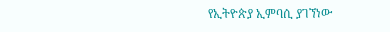የኢትዮጵያ ኢምባሲ ያገኘነው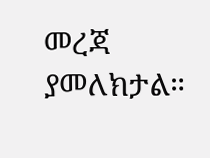መረጃ ያመለክታል።